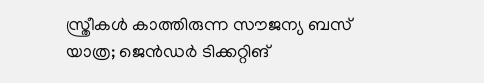സ്ത്രീകള്‍ കാത്തിരുന്ന സൗജന്യ ബസ് യാത്ര; ജെൻഡര്‍ ടിക്കറ്റിങ്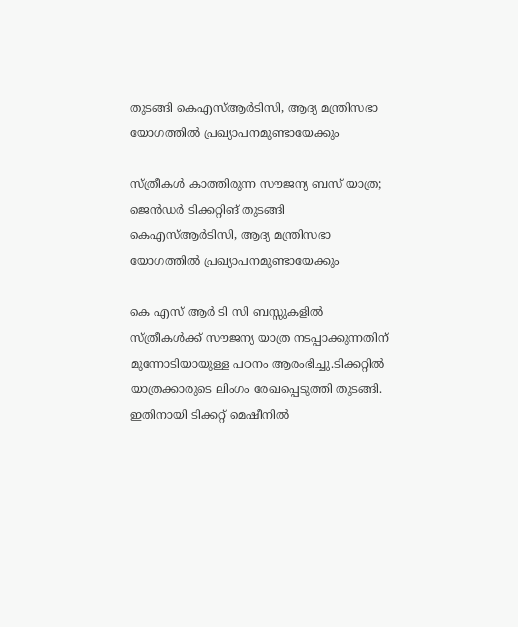തുടങ്ങി കെഎസ്‌ആര്‍ടിസി, ആദ്യ മന്ത്രിസഭാ യോഗത്തില്‍ പ്രഖ്യാപനമുണ്ടായേക്കും

സ്ത്രീകള്‍ കാത്തിരുന്ന സൗജന്യ ബസ് യാത്ര; ജെൻഡര്‍ ടിക്കറ്റിങ് തുടങ്ങി കെഎസ്‌ആര്‍ടിസി, ആദ്യ മന്ത്രിസഭാ യോഗത്തില്‍ പ്രഖ്യാപനമുണ്ടായേക്കും

കെ എസ് ആർ ടി സി ബസ്സുകളില്‍ സ്ത്രീകള്‍ക്ക് സൗജന്യ യാത്ര നടപ്പാക്കുന്നതിന് മുന്നോടിയായുള്ള പഠനം ആരംഭിച്ചു.ടിക്കറ്റില്‍ യാത്രക്കാരുടെ ലിംഗം രേഖപ്പെടുത്തി തുടങ്ങി. ഇതിനായി ടിക്കറ്റ് മെഷീനില്‍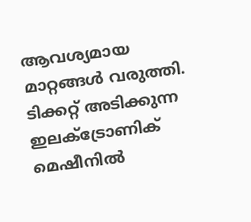ആവശ്യമായ മാറ്റങ്ങള്‍ വരുത്തി. ടിക്കറ്റ് അടിക്കുന്ന ഇലക്‌ട്രോണിക് മെഷീനില്‍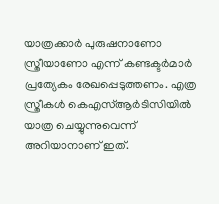യാത്രക്കാർ പുരുഷനാണോ സ്ത്രീയാണോ എന്ന് കണ്ടക്ടർമാർ പ്രത്യേകം രേഖപ്പെടുത്തണം. എത്ര സ്ത്രീകള്‍ കെഎസ്‌ആർടിസിയില്‍ യാത്ര ചെയ്യുന്നുവെന്ന് അറിയാനാണ് ഇത്.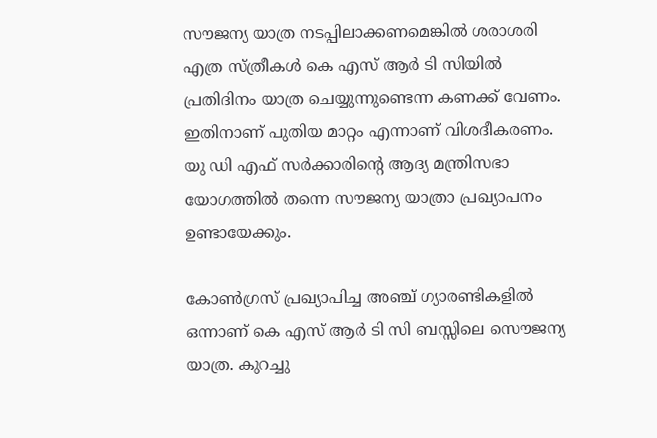സൗജന്യ യാത്ര നടപ്പിലാക്കണമെങ്കില്‍ ശരാശരി എത്ര സ്ത്രീകള്‍ കെ എസ് ആർ ടി സിയില്‍ പ്രതിദിനം യാത്ര ചെയ്യുന്നുണ്ടെന്ന കണക്ക് വേണം. ഇതിനാണ് പുതിയ മാറ്റം എന്നാണ് വിശദീകരണം. യു ഡി എഫ് സർക്കാരിന്‍റെ ആദ്യ മന്ത്രിസഭാ യോഗത്തില്‍ തന്നെ സൗജന്യ യാത്രാ പ്രഖ്യാപനം ഉണ്ടായേക്കും.

കോണ്‍ഗ്രസ് പ്രഖ്യാപിച്ച അഞ്ച് ഗ്യാരണ്ടികളില്‍ ഒന്നാണ് കെ എസ് ആർ ടി സി ബസ്സിലെ സൌജന്യ യാത്ര. കുറച്ചു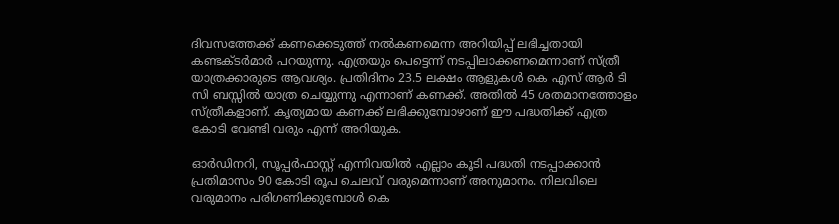ദിവസത്തേക്ക് കണക്കെടുത്ത് നല്‍കണമെന്ന അറിയിപ്പ് ലഭിച്ചതായി കണ്ടക്ടർമാർ പറയുന്നു. എത്രയും പെട്ടെന്ന് നടപ്പിലാക്കണമെന്നാണ് സ്ത്രീ യാത്രക്കാരുടെ ആവശ്യം. പ്രതിദിനം 23.5 ലക്ഷം ആളുകള്‍ കെ എസ് ആർ ടി സി ബസ്സില്‍ യാത്ര ചെയ്യുന്നു എന്നാണ് കണക്ക്. അതില്‍ 45 ശതമാനത്തോളം സ്ത്രീകളാണ്. കൃത്യമായ കണക്ക് ലഭിക്കുമ്പോഴാണ് ഈ പദ്ധതിക്ക് എത്ര കോടി വേണ്ടി വരും എന്ന് അറിയുക.

ഓർഡിനറി, സൂപ്പർഫാസ്റ്റ് എന്നിവയില്‍ എല്ലാം കൂടി പദ്ധതി നടപ്പാക്കാൻ പ്രതിമാസം 90 കോടി രൂപ ചെലവ് വരുമെന്നാണ് അനുമാനം. നിലവിലെ വരുമാനം പരിഗണിക്കുമ്പോള്‍ കെ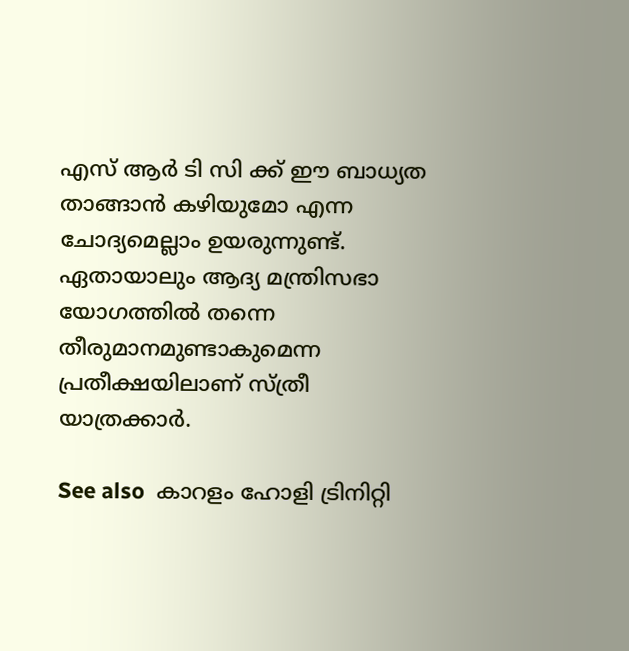എസ് ആർ ടി സി ക്ക് ഈ ബാധ്യത താങ്ങാൻ കഴിയുമോ എന്ന ചോദ്യമെല്ലാം ഉയരുന്നുണ്ട്. ഏതായാലും ആദ്യ മന്ത്രിസഭാ യോഗത്തില്‍ തന്നെ തീരുമാനമുണ്ടാകുമെന്ന പ്രതീക്ഷയിലാണ് സ്ത്രീ യാത്രക്കാർ.

See also  കാറളം ഹോളി ട്രിനിറ്റി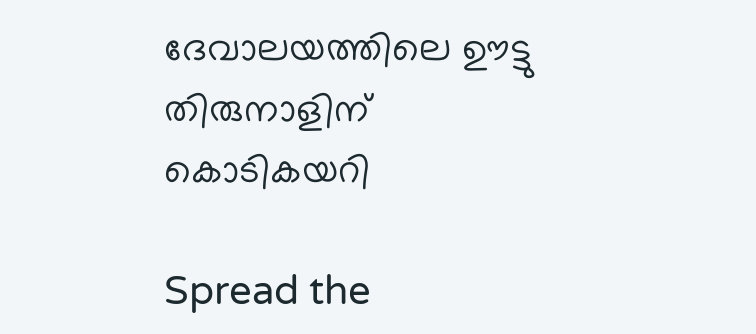ദേവാലയത്തിലെ ഊട്ടു തിരുനാളിന് കൊടികയറി

Spread the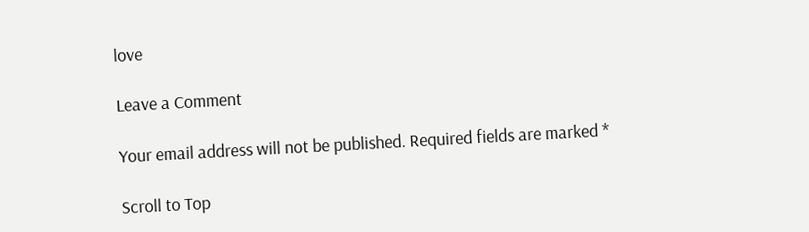love

Leave a Comment

Your email address will not be published. Required fields are marked *

Scroll to Top